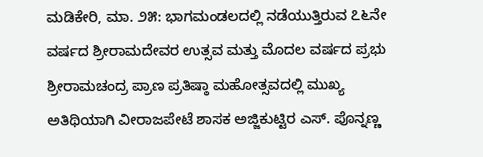ಮಡಿಕೇರಿ, ಮಾ. ೨೫: ಭಾಗಮಂಡಲದಲ್ಲಿ ನಡೆಯುತ್ತಿರುವ ೭೬ನೇ ವರ್ಷದ ಶ್ರೀರಾಮದೇವರ ಉತ್ಸವ ಮತ್ತು ಮೊದಲ ವರ್ಷದ ಪ್ರಭು ಶ್ರೀರಾಮಚಂದ್ರ ಪ್ರಾಣ ಪ್ರತಿಷ್ಠಾ ಮಹೋತ್ಸವದಲ್ಲಿ ಮುಖ್ಯ ಅತಿಥಿಯಾಗಿ ವೀರಾಜಪೇಟೆ ಶಾಸಕ ಅಜ್ಜಿಕುಟ್ಟಿರ ಎಸ್. ಪೊನ್ನಣ್ಣ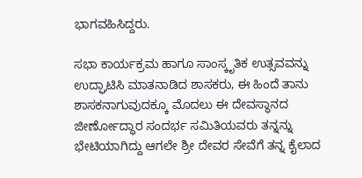ಭಾಗವಹಿಸಿದ್ದರು.

ಸಭಾ ಕಾರ್ಯಕ್ರಮ ಹಾಗೂ ಸಾಂಸ್ಕೃತಿಕ ಉತ್ಸವವನ್ನು ಉದ್ಘಾಟಿಸಿ ಮಾತನಾಡಿದ ಶಾಸಕರು, ಈ ಹಿಂದೆ ತಾನು ಶಾಸಕನಾಗುವುದಕ್ಕೂ ಮೊದಲು ಈ ದೇವಸ್ಥಾನದ ಜೀರ್ಣೋದ್ಧಾರ ಸಂದರ್ಭ ಸಮಿತಿಯವರು ತನ್ನನ್ನು ಭೇಟಿಯಾಗಿದ್ದು ಆಗಲೇ ಶ್ರೀ ದೇವರ ಸೇವೆಗೆ ತನ್ನ ಕೈಲಾದ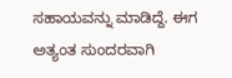ಸಹಾಯವನ್ನು ಮಾಡಿದ್ದೆ. ಈಗ ಅತ್ಯಂತ ಸುಂದರವಾಗಿ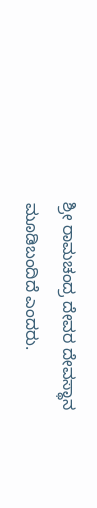ಶ್ರೀ ರಾಮಚಂದ್ರ ದೇವರ ದೇವಸ್ಥಾನ ಮೂಡಿಬಂದಿದೆ ಎಂದರು.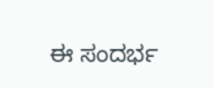ಈ ಸಂದರ್ಭ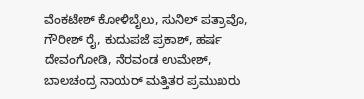ವೆಂಕಟೇಶ್ ಕೋಳಿಬೈಲು, ಸುನಿಲ್ ಪತ್ರಾವೊ, ಗೌರೀಶ್ ರೈ, ಕುದುಪಜೆ ಪ್ರಕಾಶ್, ಹರ್ಷ ದೇವಂಗೋಡಿ, ನೆರವಂಡ ಉಮೇಶ್, ಬಾಲಚಂದ್ರ ನಾಯರ್ ಮತ್ತಿತರ ಪ್ರಮುಖರು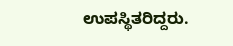ಉಪಸ್ಥಿತರಿದ್ದರು.